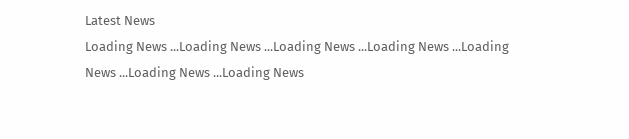Latest News
Loading News ...Loading News ...Loading News ...Loading News ...Loading News ...Loading News ...Loading News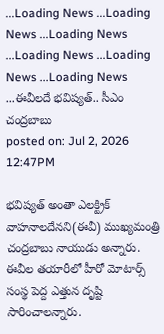...Loading News ...Loading News ...Loading News ...Loading News ...Loading News ...Loading News ...ఈవీలదే భవిష్యత్.. సీఎం చంద్రబాబు
posted on: Jul 2, 2026 12:47PM

భవిష్యత్ అంతా ఎలక్ట్రిక్ వాహనాలదేనని(ఈవీ) ముఖ్యమంత్రి చంద్రబాబు నాయుడు అన్నారు. ఈవీల తయారీలో హీరో మోటార్స్ సంస్థ పెద్ద ఎత్తున దృష్టి సారించాలన్నారు.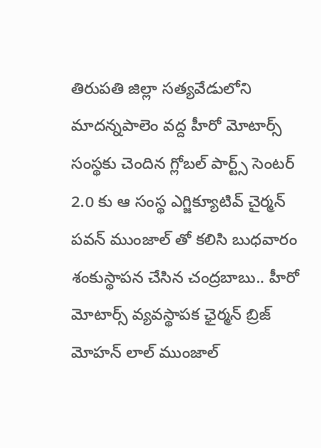తిరుపతి జిల్లా సత్యవేడులోని మాదన్నపాలెం వద్ద హీరో మోటార్స్ సంస్థకు చెందిన గ్లోబల్ పార్ట్స్ సెంటర్ 2.0 కు ఆ సంస్థ ఎగ్జిక్యూటివ్ చైర్మన్ పవన్ ముంజాల్ తో కలిసి బుధవారం శంకుస్థాపన చేసిన చంద్రబాబు.. హీరో మోటార్స్ వ్యవస్థాపక ఛైర్మన్ బ్రిజ్ మోహన్ లాల్ ముంజాల్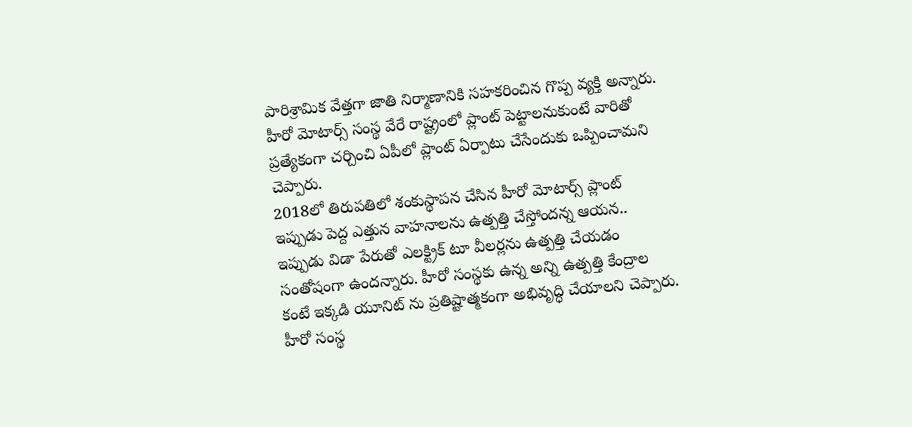పారిశ్రామిక వేత్తగా జాతి నిర్మాణానికి సహకరించిన గొప్ప వ్యక్తి అన్నారు. హీరో మోటార్స్ సంస్థ వేరే రాష్ట్రంలో ప్లాంట్ పెట్టాలనుకుంటే వారితో ప్రత్యేకంగా చర్చించి ఏపీలో ప్లాంట్ ఏర్పాటు చేసేందుకు ఒప్పించామని చెప్పారు.
2018లో తిరుపతిలో శంకుస్థాపన చేసిన హీరో మోటార్స్ ప్లాంట్ ఇప్పుడు పెద్ద ఎత్తున వాహనాలను ఉత్పత్తి చేస్తోందన్న ఆయన.. ఇప్పుడు విడా పేరుతో ఎలక్ట్రిక్ టూ వీలర్లను ఉత్పత్తి చేయడం సంతోషంగా ఉందన్నారు. హీరో సంస్థకు ఉన్న అన్ని ఉత్పత్తి కేంద్రాల కంటే ఇక్కడి యూనిట్ ను ప్రతిష్టాత్మకంగా అభివృద్ధి చేయాలని చెప్పారు. హీరో సంస్థ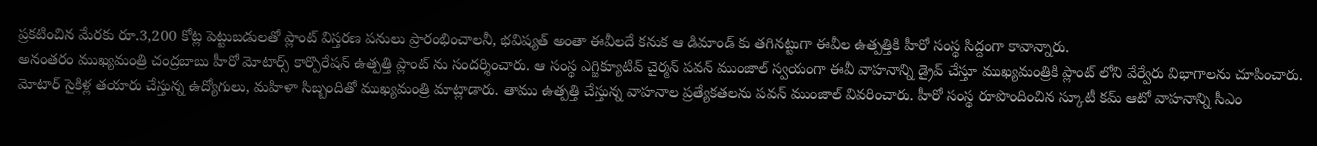ప్రకటించిన మేరకు రూ.3,200 కోట్ల పెట్టుబడులతో ప్లాంట్ విస్తరణ పనులు ప్రారంభించాలనీ, భవిష్యత్ అంతా ఈవీలదే కనుక ఆ డిమాండ్ కు తగినట్టుగా ఈవీల ఉత్పత్తికి హీరో సంస్థ సిద్దంగా కావాన్నారు.
అనంతరం ముఖ్యమంత్రి చంద్రబాబు హీరో మోటార్స్ కార్పొరేషన్ ఉత్పత్తి ప్లాంట్ ను సందర్శించారు. ఆ సంస్థ ఎగ్జిక్యూటివ్ చైర్మన్ పవన్ ముంజాల్ స్వయంగా ఈవీ వాహనాన్ని డ్రైవ్ చేస్తూ ముఖ్యమంత్రికి ప్లాంట్ లోని వేర్వేరు విభాగాలను చూపించారు. మోటార్ సైకిళ్ల తయారు చేస్తున్న ఉద్యోగులు, మహిళా సిబ్బందితో ముఖ్యమంత్రి మాట్లాడారు. తాము ఉత్పత్తి చేస్తున్న వాహనాల ప్రత్యేకతలను పవన్ ముంజాల్ వివరించారు. హీరో సంస్థ రూపొందించిన స్కూటీ కమ్ ఆటో వాహనాన్ని సీఎం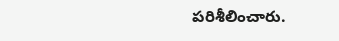పరిశీలించారు.